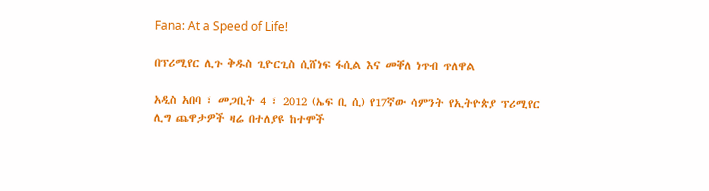Fana: At a Speed of Life!

በፕሪሚየር ሊጉ ቅዱስ ጊዮርጊስ ሲሸነፍ ፋሲል እና መቐለ ነጥብ ጥለዋል

አዲስ አበባ ፣ መጋቢት 4 ፣ 2012 (ኤፍ ቢ ሲ) የ17ኛው ሳምንት የኢትዮጵያ ፕሪሚየር ሊግ ጨዋታዎች ዛሬ በተለያዩ ከተሞች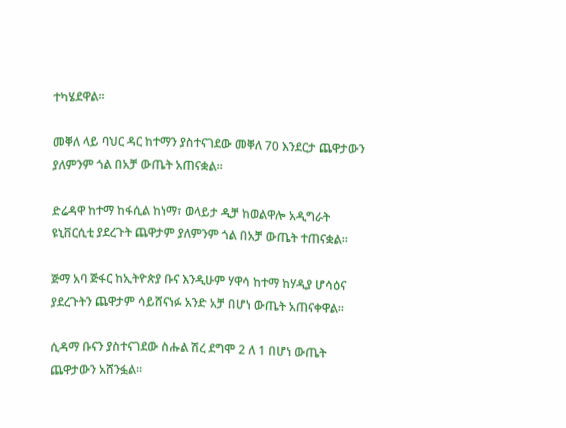ተካሄደዋል።

መቐለ ላይ ባህር ዳር ከተማን ያስተናገደው መቐለ 70 እንደርታ ጨዋታውን ያለምንም ጎል በአቻ ውጤት አጠናቋል።

ድሬዳዋ ከተማ ከፋሲል ከነማ፣ ወላይታ ዲቻ ከወልዋሎ አዲግራት ዩኒቨርሲቲ ያደረጉት ጨዋታም ያለምንም ጎል በአቻ ውጤት ተጠናቋል።

ጅማ አባ ጅፋር ከኢትዮጵያ ቡና እንዲሁም ሃዋሳ ከተማ ከሃዲያ ሆሳዕና ያደረጉትን ጨዋታም ሳይሸናነፉ አንድ አቻ በሆነ ውጤት አጠናቀዋል።

ሲዳማ ቡናን ያስተናገደው ስሑል ሽረ ደግሞ 2 ለ 1 በሆነ ውጤት ጨዋታውን አሸንፏል።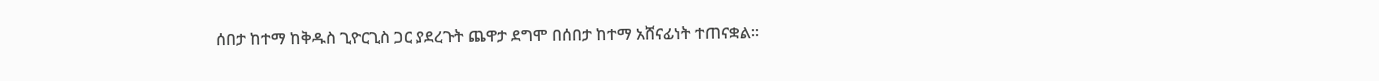ሰበታ ከተማ ከቅዱስ ጊዮርጊስ ጋር ያደረጉት ጨዋታ ደግሞ በሰበታ ከተማ አሸናፊነት ተጠናቋል።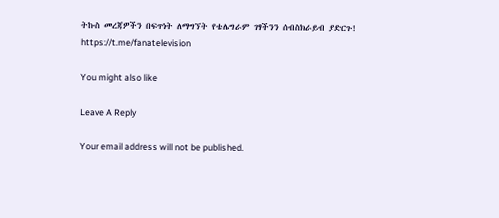ትኩስ መረጃዎችን በፍጥነት ለማግኘት የቴሌግራም ገፃችንን ሰብስክራይብ ያድርጉ!
https://t.me/fanatelevision

You might also like

Leave A Reply

Your email address will not be published.